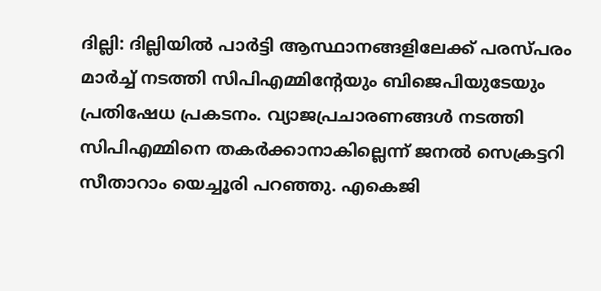ദില്ലി: ദില്ലിയില്‍ പാര്‍ട്ടി ആസ്ഥാനങ്ങളിലേക്ക് പരസ്പരം മാര്‍ച്ച് നടത്തി സിപിഎമ്മിന്റേയും ബിജെപിയുടേയും പ്രതിഷേധ പ്രകടനം. വ്യാജപ്രചാരണങ്ങള്‍ നടത്തി സിപിഎമ്മിനെ തകര്‍ക്കാനാകില്ലെന്ന് ജനല്‍ സെക്രട്ടറി സീതാറാം യെച്ചൂരി പറഞ്ഞു. എകെജി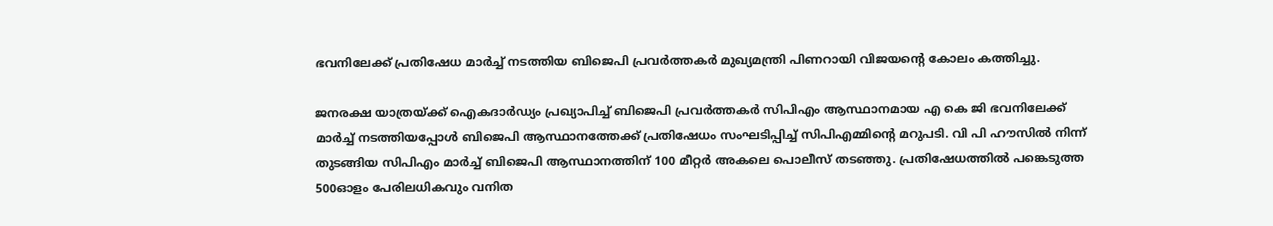ഭവനിലേക്ക് പ്രതിഷേധ മാര്‍ച്ച് നടത്തിയ ബിജെപി പ്രവര്‍ത്തകര്‍ മുഖ്യമന്ത്രി പിണറായി വിജയന്റെ കോലം കത്തിച്ചു.

ജനരക്ഷ യാത്രയ്ക്ക് ഐകദാര്‍ഡ്യം പ്രഖ്യാപിച്ച് ബിജെപി പ്രവര്‍ത്തകര്‍ സിപിഎം ആസ്ഥാനമായ എ കെ ജി ഭവനിലേക്ക് മാര്‍ച്ച് നടത്തിയപ്പോള്‍ ബിജെപി ആസ്ഥാനത്തേക്ക് പ്രതിഷേധം സംഘടിപ്പിച്ച് സിപിഎമ്മിന്റെ മറുപടി. വി പി ഹൗസില്‍ നിന്ന് തുടങ്ങിയ സിപിഎം മാര്‍ച്ച് ബിജെപി ആസ്ഥാനത്തിന് 100 മീറ്റര്‍ അകലെ പൊലീസ് തടഞ്ഞു. പ്രതിഷേധത്തില്‍ പങ്കെടുത്ത 500ഓളം പേരിലധികവും വനിത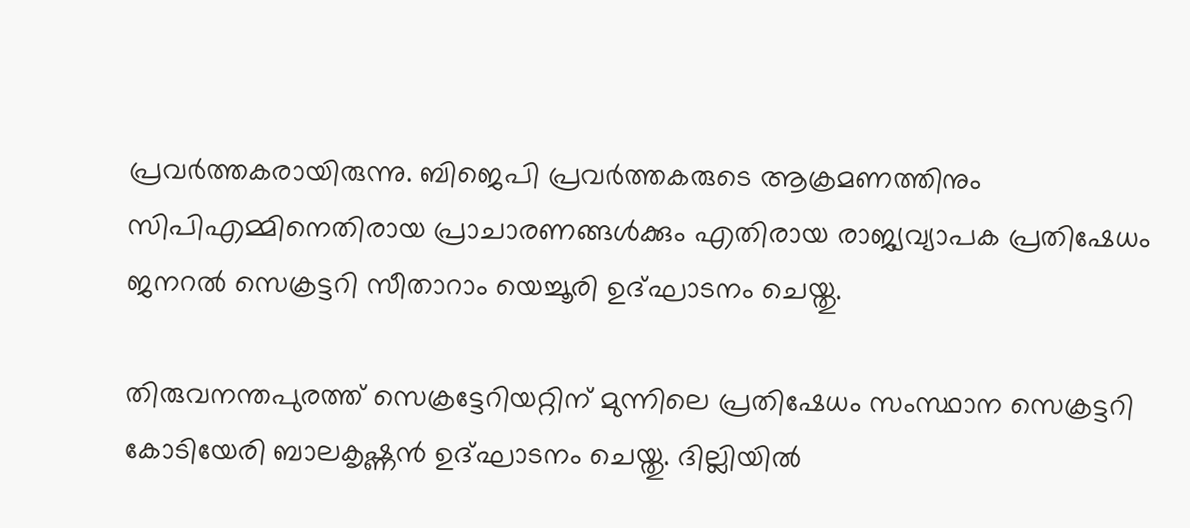പ്രവര്‍ത്തകരായിരുന്നു‍. ബിജെപി പ്രവര്‍ത്തകരുടെ ആക്രമണത്തിനും സിപിഎമ്മിനെതിരായ പ്രാചാരണങ്ങള്‍ക്കും എതിരായ രാജ്യവ്യാപക പ്രതിഷേധം ജനറല്‍ സെക്രട്ടറി സീതാറാം യെച്ചൂരി ഉദ്ഘാടനം ചെയ്തു.

തിരുവനന്തപുരത്ത് സെക്രട്ടേറിയറ്റിന് മുന്നിലെ പ്രതിഷേധം സംസ്ഥാന സെക്രട്ടറി കോടിയേരി ബാലകൃഷ്ണന്‍ ഉദ്ഘാടനം ചെയ്തു. ദില്ലിയില്‍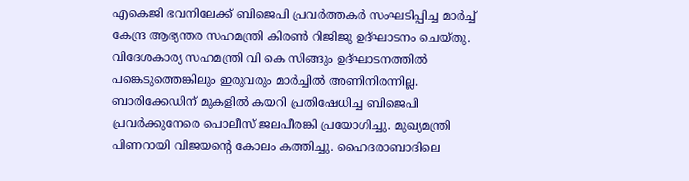എകെജി ഭവനിലേക്ക് ബിജെപി പ്രവര്‍ത്തകര്‍ സംഘടിപ്പിച്ച മാര്‍ച്ച് കേന്ദ്ര ആഭ്യന്തര സഹമന്ത്രി കിരണ്‍ റിജിജു ഉദ്ഘാടനം ചെയ്തു. വിദേശകാര്യ സഹമന്ത്രി വി കെ സിങ്ങും ഉദ്ഘാടനത്തില്‍ പങ്കെടുത്തെങ്കിലും ഇരുവരും മാര്‍ച്ചില്‍ അണിനിരന്നില്ല. ബാരിക്കേഡിന് മുകളില്‍ കയറി പ്രതിഷേധിച്ച ബിജെപി പ്രവര്‍ക്കുനേരെ പൊലീസ് ജലപീരങ്കി പ്രയോഗിച്ചു. മുഖ്യമന്ത്രി പിണറായി വിജയന്റെ കോലം കത്തിച്ചു. ഹൈദരാബാദിലെ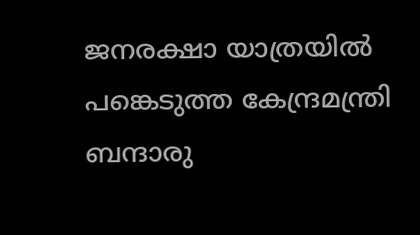ജനരക്ഷാ യാത്രയില്‍ പങ്കെടുത്ത കേന്ദ്രമന്ത്രി ബന്ദാരു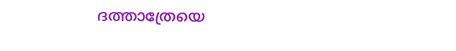ദത്താത്രേയെ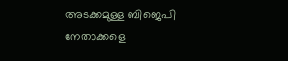അടക്കമുള്ള ബിജെപി നേതാക്കളെ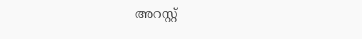അറസ്റ്റ്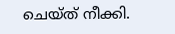ചെയ്ത് നീക്കി.